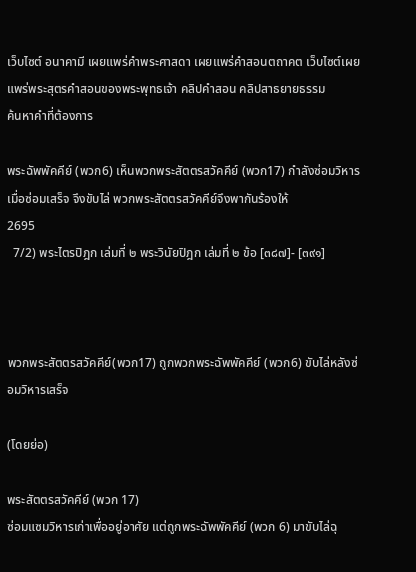เว็บไซต์ อนาคามี เผยแพร่คำพระศาสดา เผยแพร่คำสอนตถาคต เว็บไซต์เผยแพร่พระสุตรคำสอนของพระพุทธเจ้า คลิปคำสอน คลิปสาธยายธรรม
ค้นหาคำที่ต้องการ

พระฉัพพัคคีย์ (พวก6) เห็นพวกพระสัตตรสวัคคีย์ (พวก17) กำลังซ่อมวิหาร
เมื่อซ่อมเสร็จ จึงขับไล่ พวกพระสัตตรสวัคคีย์จึงพากันร้องให้
2695
  7/2) พระไตรปิฎก เล่มที่ ๒ พระวินัยปิฎก เล่มที่ ๒ ข้อ [๓๘๗]- [๓๙๑]



พวกพระสัตตรสวัคคีย์(พวก17) ถูกพวกพระฉัพพัคคีย์ (พวก6) ขับไล่หลังซ่อมวิหารเสร็จ

(โดยย่อ)

พระสัตตรสวัคคีย์ (พวก 17)
ซ่อมแซมวิหารเก่าเพื่ออยู่อาศัย แต่ถูกพระฉัพพัคคีย์ (พวก 6) มาขับไล่ฉุ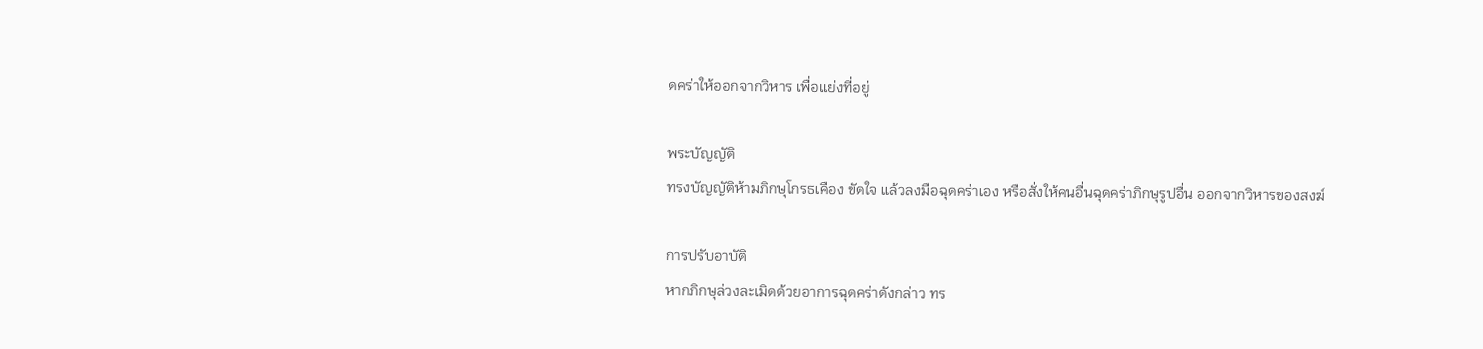ดคร่าให้ออกจากวิหาร เพื่อแย่งที่อยู่

พระบัญญัติ
ทรงบัญญัติห้ามภิกษุโกรธเคือง ขัดใจ แล้วลงมือฉุดคร่าเอง หรือสั่งให้คนอื่นฉุดคร่าภิกษุรูปอื่น ออกจากวิหารของสงฆ์

การปรับอาบัติ
หากภิกษุล่วงละเมิดด้วยอาการฉุดคร่าดังกล่าว ทร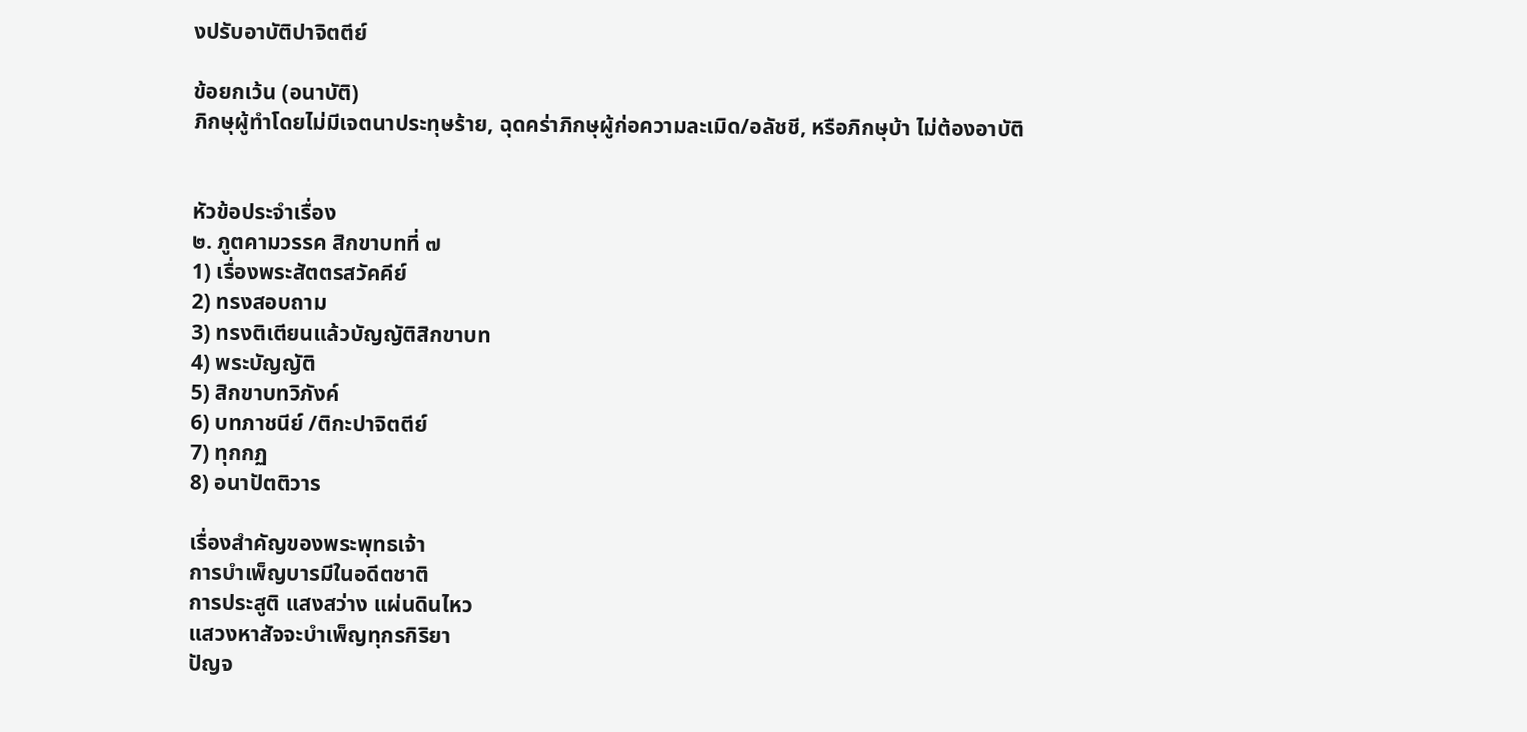งปรับอาบัติปาจิตตีย์

ข้อยกเว้น (อนาบัติ)
ภิกษุผู้ทำโดยไม่มีเจตนาประทุษร้าย, ฉุดคร่าภิกษุผู้ก่อความละเมิด/อลัชชี, หรือภิกษุบ้า ไม่ต้องอาบัติ


หัวข้อประจำเรื่อง
๒. ภูตคามวรรค สิกขาบทที่ ๗
1) เรื่องพระสัตตรสวัคคีย์
2) ทรงสอบถาม
3) ทรงติเตียนแล้วบัญญัติสิกขาบท
4) พระบัญญัติ
5) สิกขาบทวิภังค์
6) บทภาชนีย์ /ติกะปาจิตตีย์
7) ทุกกฏ
8) อนาปัตติวาร

เรื่องสำคัญของพระพุทธเจ้า
การบำเพ็ญบารมีในอดีตชาติ
การประสูติ แสงสว่าง แผ่นดินไหว
แสวงหาสัจจะบำเพ็ญทุกรกิริยา
ปัญจ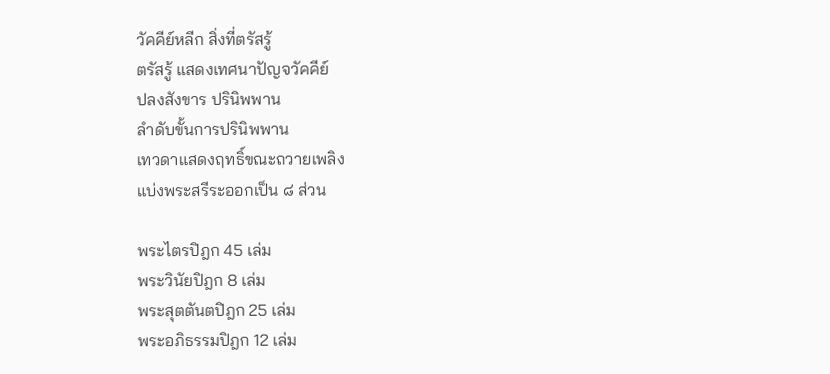วัคคีย์หลีก สิ่งที่ตรัสรู้
ตรัสรู้ แสดงเทศนาปัญจวัคคีย์
ปลงสังขาร ปรินิพพาน
ลำดับขั้นการปรินิพพาน
เทวดาแสดงฤทธิ์ขณะถวายเพลิง
แบ่งพระสรีระออกเป็น ๘ ส่วน

พระไตรปิฎก 45 เล่ม
พระวินัยปิฎก 8 เล่ม
พระสุตตันตปิฎก 25 เล่ม
พระอภิธรรมปิฎก 12 เล่ม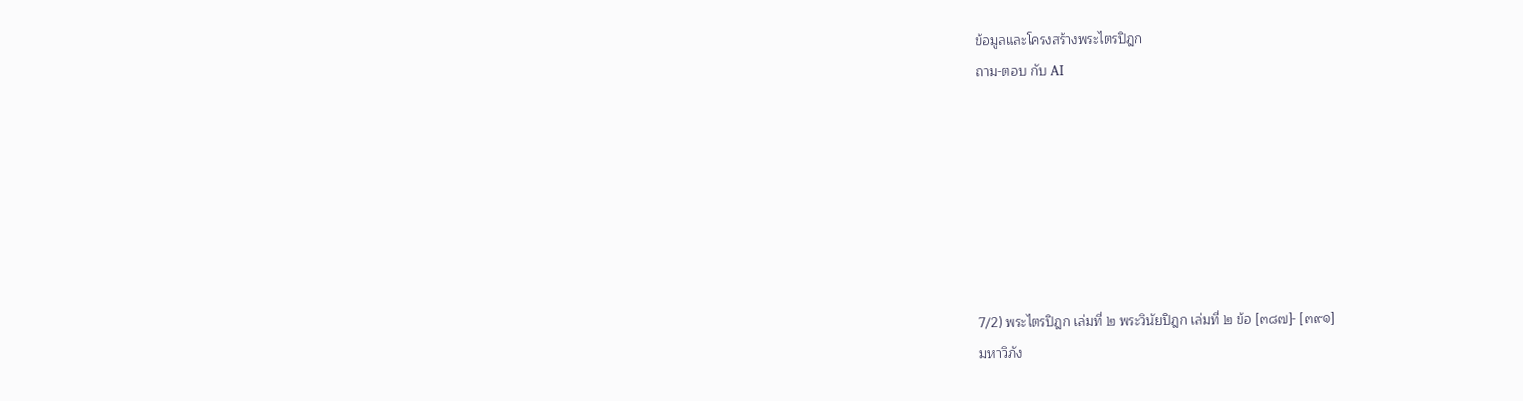ข้อมูลและโครงสร้างพระไตรปิฎก
ถาม-ตอบ กับ AI







7/2) พระไตรปิฎก เล่มที่ ๒ พระวินัยปิฎก เล่มที่ ๒ ข้อ [๓๘๗]- [๓๙๑]
มหาวิภัง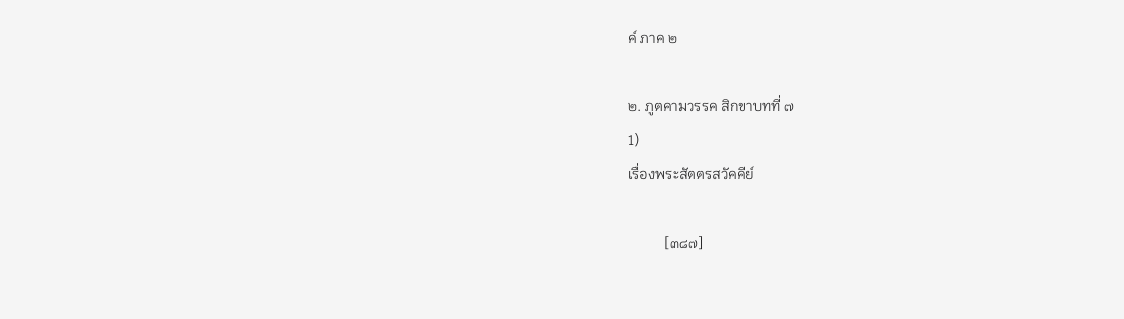ค์ ภาค ๒

๒. ภูตคามวรรค สิกขาบทที่ ๗
1)
เรื่องพระสัตตรสวัคคีย์

          [๓๘๗]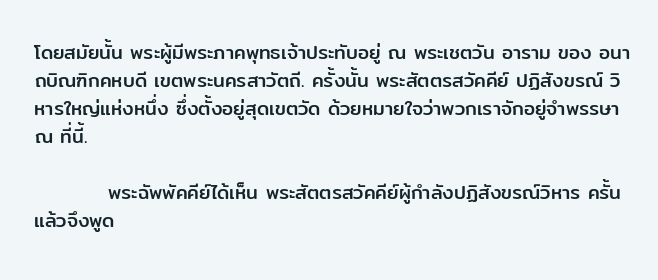โดยสมัยนั้น พระผู้มีพระภาคพุทธเจ้าประทับอยู่ ณ พระเชตวัน อาราม ของ อนาถบิณฑิกคหบดี เขตพระนครสาวัตถี. ครั้งนั้น พระสัตตรสวัคคีย์ ปฏิสังขรณ์ วิหารใหญ่แห่งหนึ่ง ซึ่งตั้งอยู่สุดเขตวัด ด้วยหมายใจว่าพวกเราจักอยู่จำพรรษา ณ ที่นี้.

          พระฉัพพัคคีย์ได้เห็น พระสัตตรสวัคคีย์ผู้กำลังปฏิสังขรณ์วิหาร ครั้นแล้วจึงพูด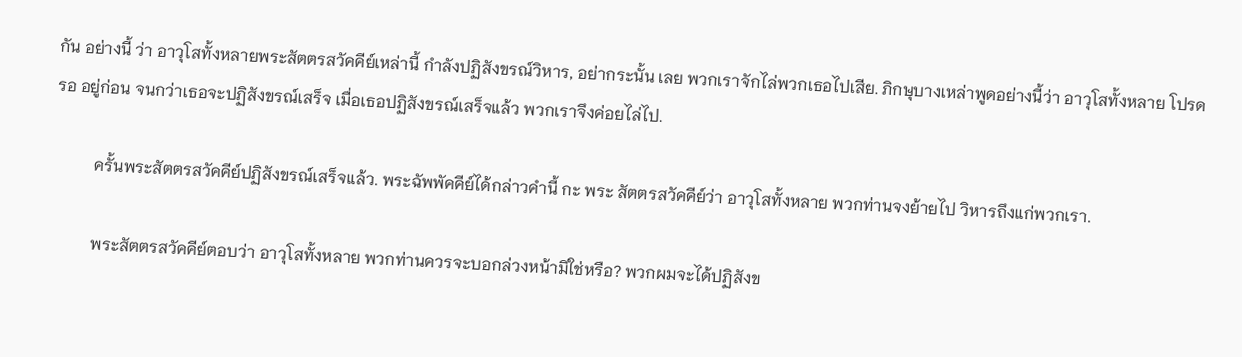กัน อย่างนี้ ว่า อาวุโสทั้งหลายพระสัตตรสวัคคีย์เหล่านี้ กำลังปฏิสังขรณ์วิหาร, อย่ากระนั้น เลย พวกเราจักไล่พวกเธอไปเสีย. ภิกษุบางเหล่าพูดอย่างนี้ว่า อาวุโสทั้งหลาย โปรดรอ อยู่ก่อน จนกว่าเธอจะปฏิสังขรณ์เสร็จ เมื่อเธอปฏิสังขรณ์เสร็จแล้ว พวกเราจึงค่อยไล่ไป.

          ครั้นพระสัตตรสวัคคีย์ปฏิสังขรณ์เสร็จแล้ว. พระฉัพพัคคีย์ได้กล่าวคำนี้ กะ พระ สัตตรสวัคคีย์ว่า อาวุโสทั้งหลาย พวกท่านจงย้ายไป วิหารถึงแก่พวกเรา.

          พระสัตตรสวัคคีย์ตอบว่า อาวุโสทั้งหลาย พวกท่านควรจะบอกล่วงหน้ามิใช่หรือ? พวกผมจะได้ปฏิสังข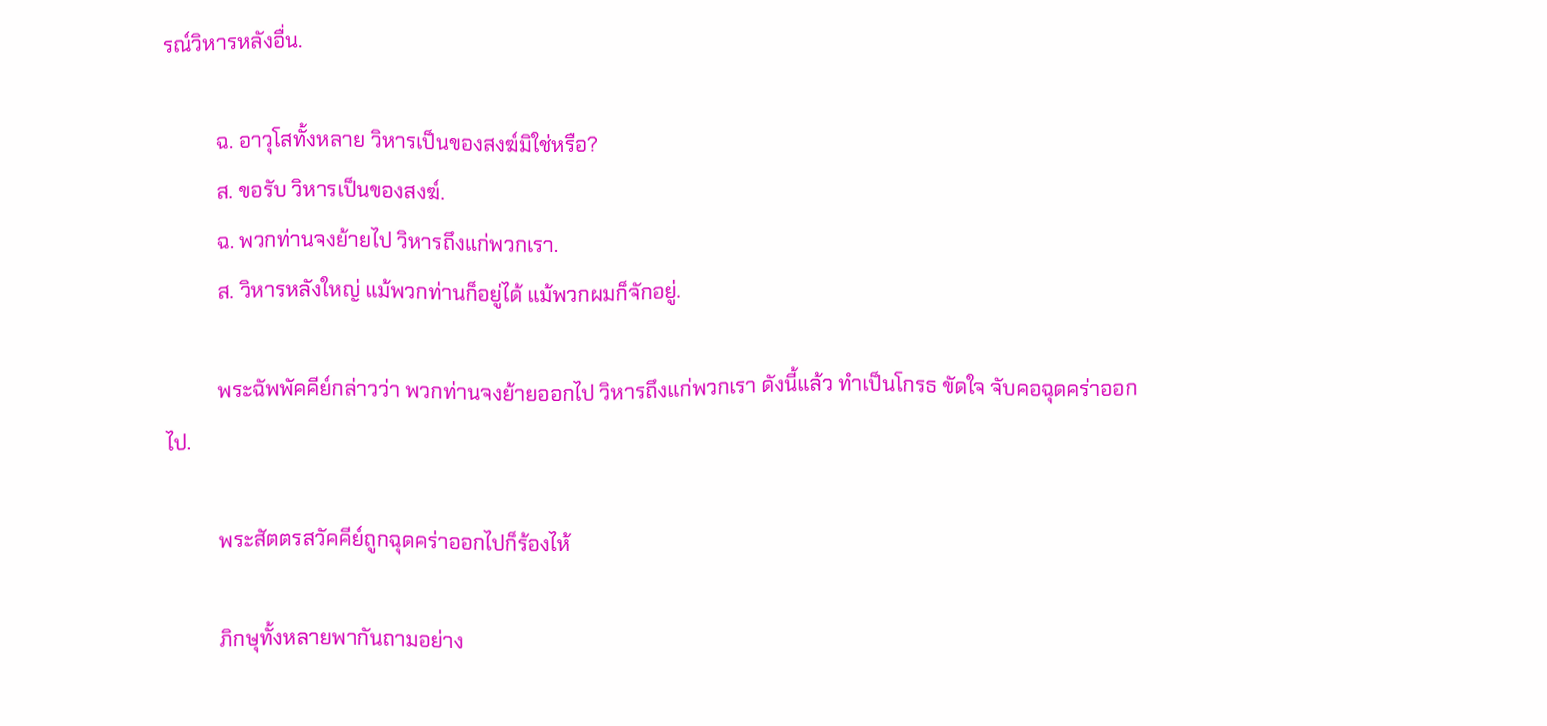รณ์วิหารหลังอื่น.

          ฉ. อาวุโสทั้งหลาย วิหารเป็นของสงฆ์มิใช่หรือ?
          ส. ขอรับ วิหารเป็นของสงฆ์.
          ฉ. พวกท่านจงย้ายไป วิหารถึงแก่พวกเรา.
          ส. วิหารหลังใหญ่ แม้พวกท่านก็อยู่ได้ แม้พวกผมก็จักอยู่.

          พระฉัพพัคคีย์กล่าวว่า พวกท่านจงย้ายออกไป วิหารถึงแก่พวกเรา ดังนี้แล้ว ทำเป็นโกรธ ขัดใจ จับคอฉุดคร่าออกไป.

          พระสัตตรสวัคคีย์ถูกฉุดคร่าออกไปก็ร้องไห้

          ภิกษุทั้งหลายพากันถามอย่าง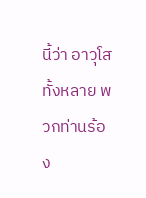นี้ว่า อาวุโสทั้งหลาย พวกท่านร้อง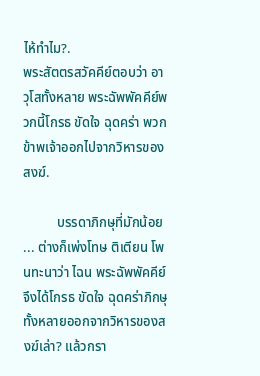ไห้ทำไม?.
พระสัตตรสวัคคีย์ตอบว่า อาวุโสทั้งหลาย พระฉัพพัคคีย์พวกนี้โกรธ ขัดใจ ฉุดคร่า พวกข้าพเจ้าออกไปจากวิหารของสงฆ์.

          บรรดาภิกษุที่มักน้อย ... ต่างก็เพ่งโทษ ติเตียน โพนทะนาว่า ไฉน พระฉัพพัคคีย์ จึงได้โกรธ ขัดใจ ฉุดคร่าภิกษุทั้งหลายออกจากวิหารของสงฆ์เล่า? แล้วกรา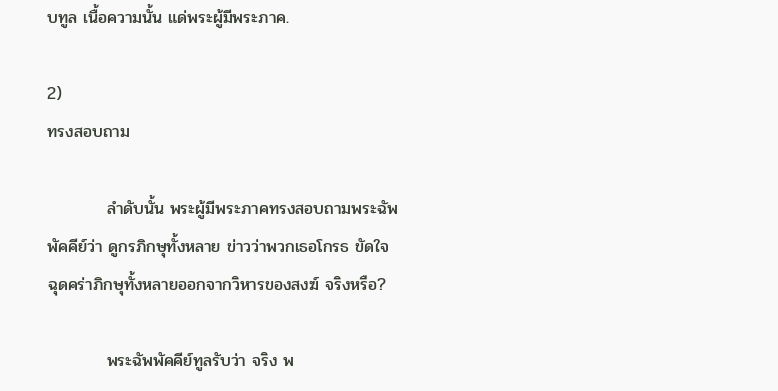บทูล เนื้อความนั้น แด่พระผู้มีพระภาค.

2)
ทรงสอบถาม

          ลำดับนั้น พระผู้มีพระภาคทรงสอบถามพระฉัพพัคคีย์ว่า ดูกรภิกษุทั้งหลาย ข่าวว่าพวกเธอโกรธ ขัดใจ ฉุดคร่าภิกษุทั้งหลายออกจากวิหารของสงฆ์ จริงหรือ?

          พระฉัพพัคคีย์ทูลรับว่า จริง พ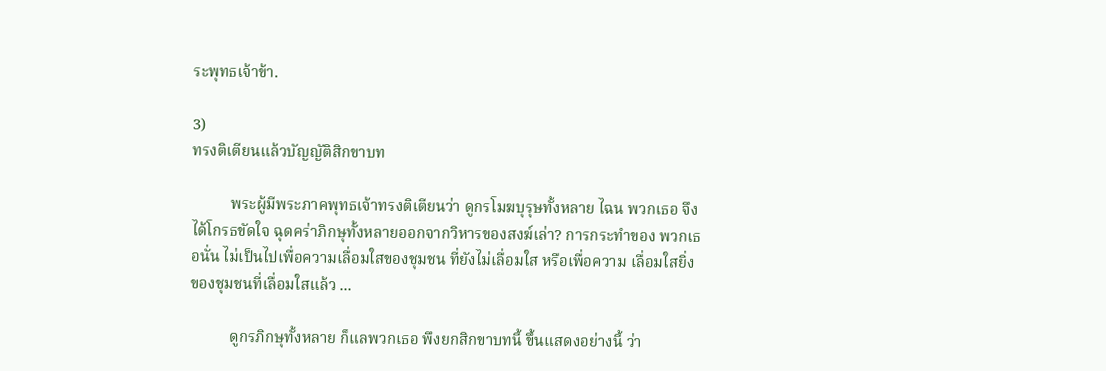ระพุทธเจ้าข้า.

3)
ทรงติเตียนแล้วบัญญัติสิกขาบท

          พระผู้มีพระภาคพุทธเจ้าทรงติเตียนว่า ดูกรโมฆบุรุษทั้งหลาย ไฉน พวกเธอ จึงได้โกรธขัดใจ ฉุดคร่าภิกษุทั้งหลายออกจากวิหารของสงฆ์เล่า? การกระทำของ พวกเธอนั่น ไม่เป็นไปเพื่อความเลื่อมใสของชุมชน ที่ยังไม่เลื่อมใส หรือเพื่อความ เลื่อมใสยิ่ง ของชุมชนที่เลื่อมใสแล้ว ...

          ดูกรภิกษุทั้งหลาย ก็แลพวกเธอ พึงยกสิกขาบทนี้ ขึ้นแสดงอย่างนี้ ว่า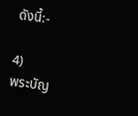ดังนี้:-

4)
พระบัญ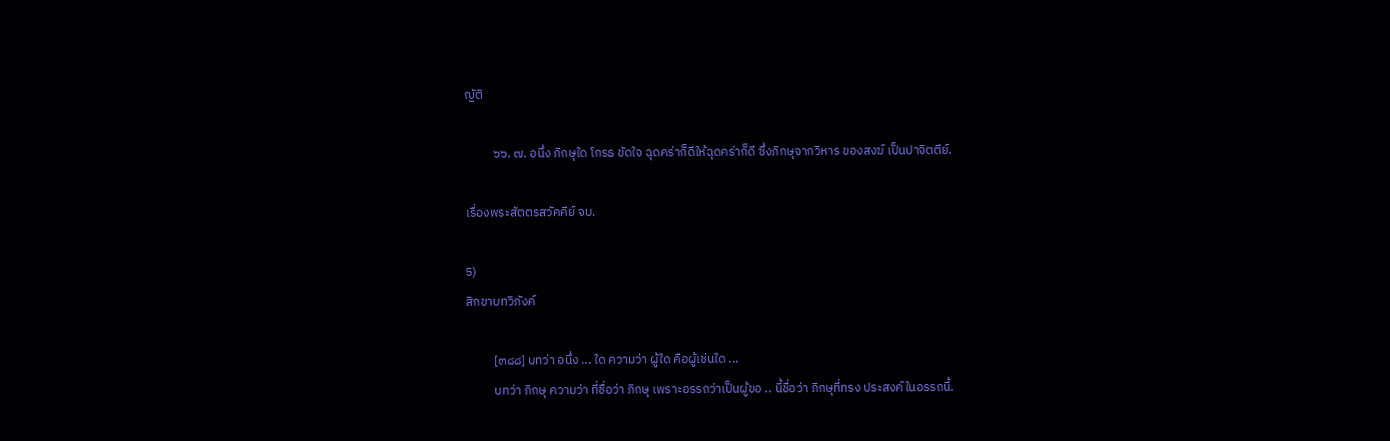ญัติ

          ๖๖. ๗. อนึ่ง ภิกษุใด โกรธ ขัดใจ ฉุดคร่าก็ดีให้ฉุดคร่าก็ดี ซึ่งภิกษุจากวิหาร ของสงฆ์ เป็นปาจิตตีย์.

เรื่องพระสัตตรสวัคคีย์ จบ.

5)
สิกขาบทวิภังค์

          [๓๘๘] บทว่า อนึ่ง ... ใด ความว่า ผู้ใด คือผู้เช่นใด ...
          บทว่า ภิกษุ ความว่า ที่ชื่อว่า ภิกษุ เพราะอรรถว่าเป็นผู้ขอ .. นี้ชื่อว่า ภิกษุที่ทรง ประสงค์ในอรรถนี้.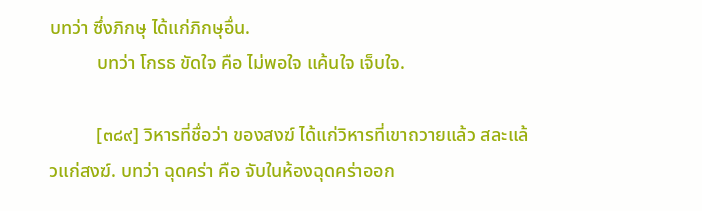บทว่า ซึ่งภิกษุ ได้แก่ภิกษุอื่น.
          บทว่า โกรธ ขัดใจ คือ ไม่พอใจ แค้นใจ เจ็บใจ.

          [๓๘๙] วิหารที่ชื่อว่า ของสงฆ์ ได้แก่วิหารที่เขาถวายแล้ว สละแล้วแก่สงฆ์. บทว่า ฉุดคร่า คือ จับในห้องฉุดคร่าออก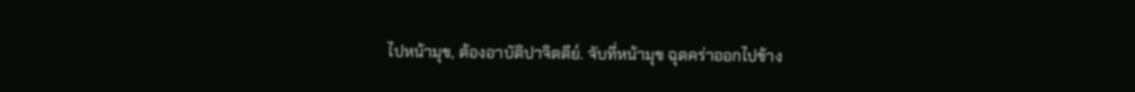ไปหน้ามุข, ต้องอาบัติปาจิตตีย์. จับที่หน้ามุข ฉุดคร่าออกไปข้าง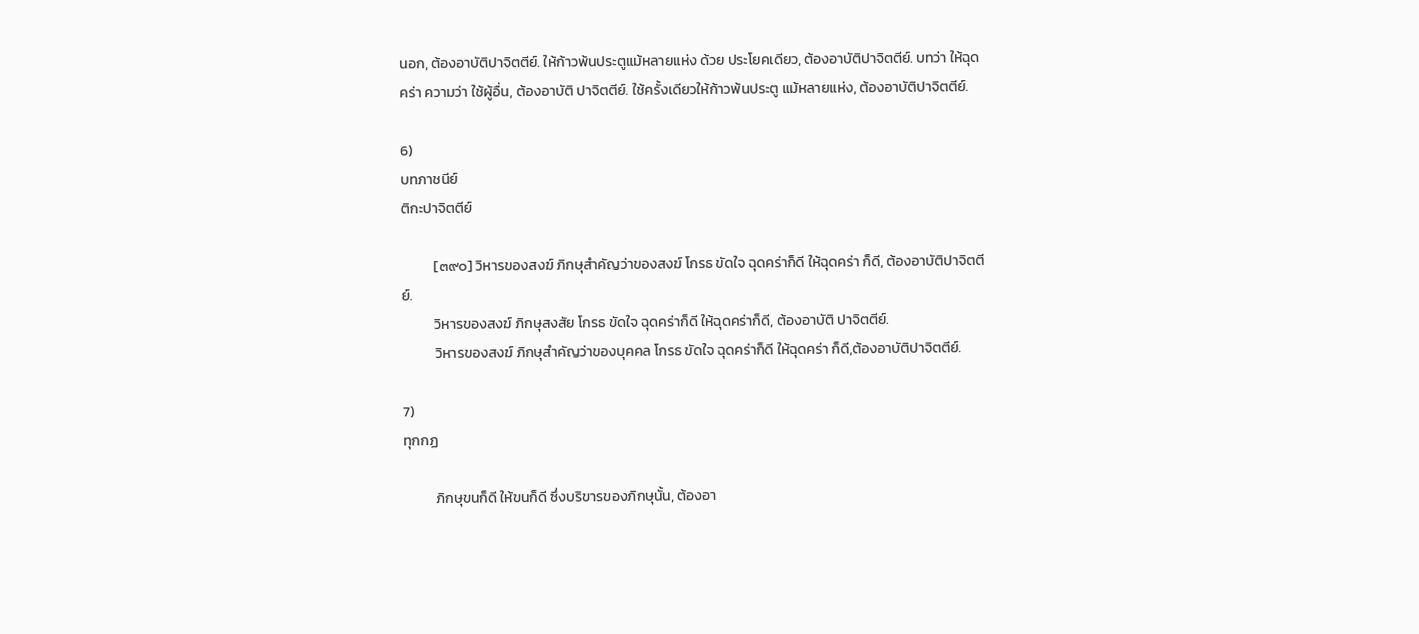นอก, ต้องอาบัติปาจิตตีย์. ให้ก้าวพ้นประตูแม้หลายแห่ง ด้วย ประโยคเดียว, ต้องอาบัติปาจิตตีย์. บทว่า ให้ฉุดคร่า ความว่า ใช้ผู้อื่น, ต้องอาบัติ ปาจิตตีย์. ใช้ครั้งเดียวให้ก้าวพ้นประตู แม้หลายแห่ง, ต้องอาบัติปาจิตตีย์.

6)
บทภาชนีย์
ติกะปาจิตตีย์

          [๓๙๐] วิหารของสงฆ์ ภิกษุสำคัญว่าของสงฆ์ โกรธ ขัดใจ ฉุดคร่าก็ดี ให้ฉุดคร่า ก็ดี, ต้องอาบัติปาจิตตีย์.
          วิหารของสงฆ์ ภิกษุสงสัย โกรธ ขัดใจ ฉุดคร่าก็ดี ให้ฉุดคร่าก็ดี, ต้องอาบัติ ปาจิตตีย์.
          วิหารของสงฆ์ ภิกษุสำคัญว่าของบุคคล โกรธ ขัดใจ ฉุดคร่าก็ดี ให้ฉุดคร่า ก็ดี,ต้องอาบัติปาจิตตีย์.

7)
ทุกกฏ

          ภิกษุขนก็ดี ให้ขนก็ดี ซึ่งบริขารของภิกษุนั้น, ต้องอา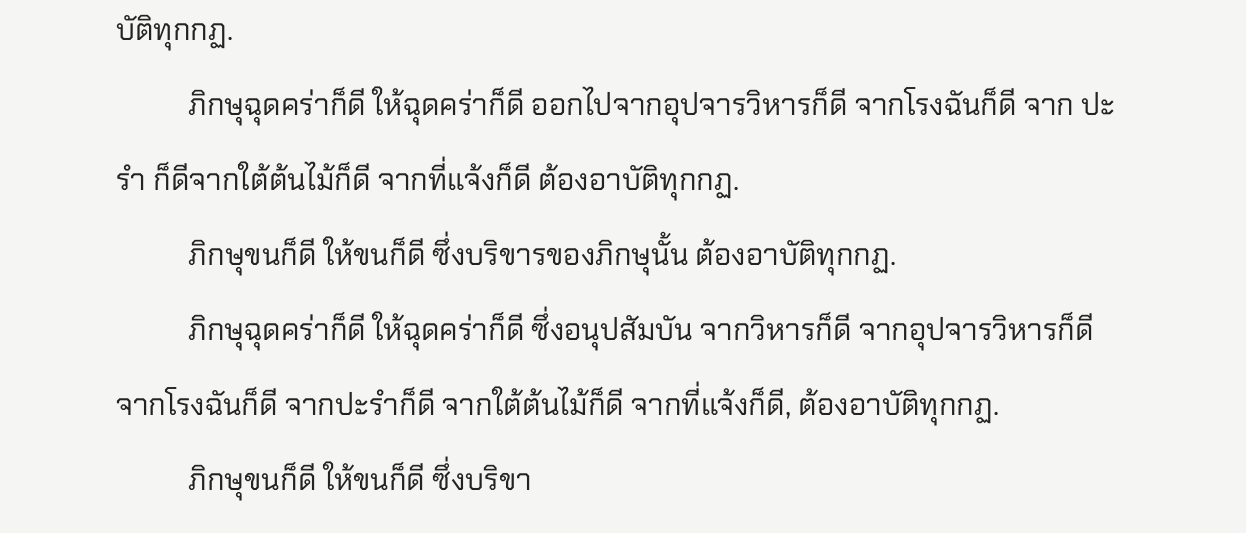บัติทุกกฏ.
          ภิกษุฉุดคร่าก็ดี ให้ฉุดคร่าก็ดี ออกไปจากอุปจารวิหารก็ดี จากโรงฉันก็ดี จาก ปะรำ ก็ดีจากใต้ต้นไม้ก็ดี จากที่แจ้งก็ดี ต้องอาบัติทุกกฏ.
          ภิกษุขนก็ดี ให้ขนก็ดี ซึ่งบริขารของภิกษุนั้น ต้องอาบัติทุกกฏ.
          ภิกษุฉุดคร่าก็ดี ให้ฉุดคร่าก็ดี ซึ่งอนุปสัมบัน จากวิหารก็ดี จากอุปจารวิหารก็ดี จากโรงฉันก็ดี จากปะรำก็ดี จากใต้ต้นไม้ก็ดี จากที่แจ้งก็ดี, ต้องอาบัติทุกกฏ.
          ภิกษุขนก็ดี ให้ขนก็ดี ซึ่งบริขา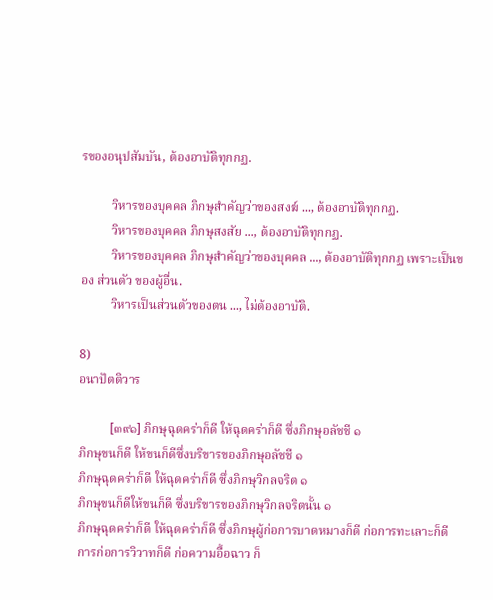รของอนุปสัมบัน, ต้องอาบัติทุกกฏ.

          วิหารของบุคคล ภิกษุสำคัญว่าของสงฆ์ ..., ต้องอาบัติทุกกฏ.
          วิหารของบุคคล ภิกษุสงสัย ..., ต้องอาบัติทุกกฏ.
          วิหารของบุคคล ภิกษุสำคัญว่าของบุคคล ..., ต้องอาบัติทุกกฏ เพราะเป็นของ ส่วนตัว ของผู้อื่น.
          วิหารเป็นส่วนตัวของตน ..., ไม่ต้องอาบัติ.

8)
อนาปัตติวาร

          [๓๙๑] ภิกษุฉุดคร่าก็ดี ให้ฉุดคร่าก็ดี ซึ่งภิกษุอลัชชี ๑
ภิกษุขนก็ดี ให้ขนก็ดีซึ่งบริขารของภิกษุอลัชชี ๑
ภิกษุฉุดคร่าก็ดี ให้ฉุดคร่าก็ดี ซึ่งภิกษุวิกลจริต ๑
ภิกษุขนก็ดีให้ขนก็ดี ซึ่งบริขารของภิกษุวิกลจริตนั้น ๑
ภิกษุฉุดคร่าก็ดี ให้ฉุดคร่าก็ดี ซึ่งภิกษุผู้ก่อการบาดหมางก็ดี ก่อการทะเลาะก็ดี การก่อการวิวาทก็ดี ก่อความอื้อฉาว ก็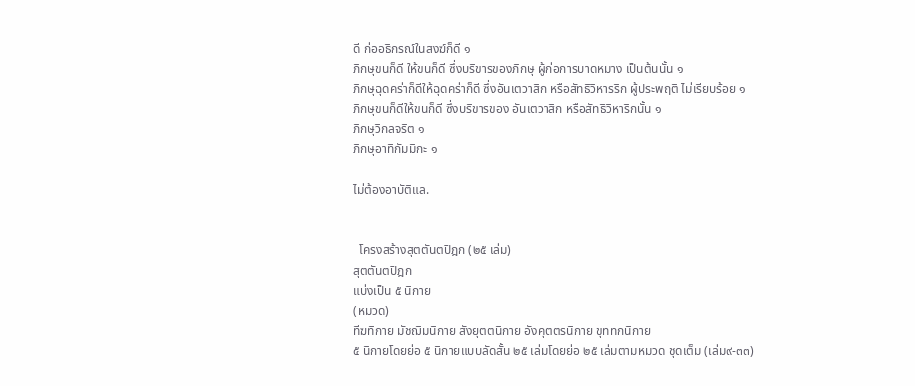ดี ก่ออธิกรณ์ในสงฆ์ก็ดี ๑
ภิกษุขนก็ดี ให้ขนก็ดี ซึ่งบริขารของภิกษุ ผู้ก่อการบาดหมาง เป็นต้นนั้น ๑
ภิกษุฉุดคร่าก็ดีให้ฉุดคร่าก็ดี ซึ่งอันเตวาสิก หรือสัทธิวิหารริก ผู้ประพฤติ ไม่เรียบร้อย ๑
ภิกษุขนก็ดีให้ขนก็ดี ซึ่งบริขารของ อันเตวาสิก หรือสัทธิวิหาริกนั้น ๑
ภิกษุวิกลจริต ๑
ภิกษุอาทิกัมมิกะ ๑

ไม่ต้องอาบัติแล.


  โครงสร้างสุตตันตปิฎก (๒๕ เล่ม)
สุตตันตปิฎก
แบ่งเป็น ๕ นิกาย
(หมวด)
ทีฆทิกาย มัชฌิมนิกาย สังยุตตนิกาย อังคุตตรนิกาย ขุททกนิกาย
๕ นิกายโดยย่อ ๕ นิกายแบบลัดสั้น ๒๕ เล่มโดยย่อ ๒๕ เล่มตามหมวด ชุดเต็ม (เล่ม๙-๓๓)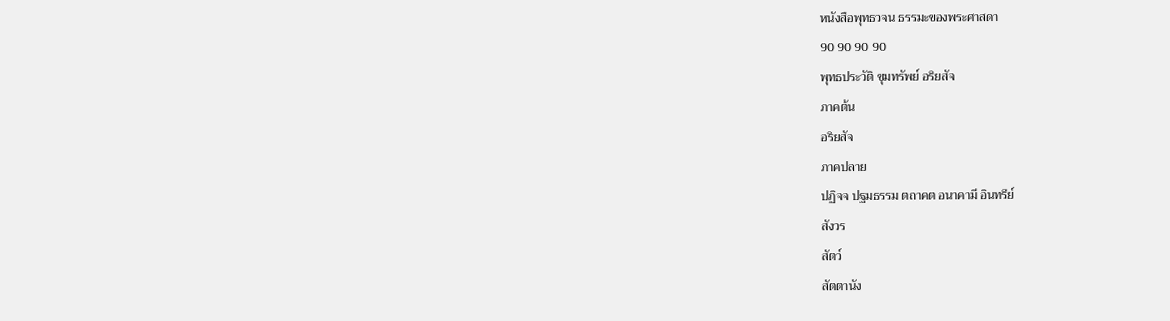หนังสือพุทธวจน ธรรมะของพระศาสดา
90 90 90 90
พุทธประวัติ ขุมทรัพย์ อริยสัจ
ภาคต้น
อริยสัจ
ภาคปลาย
ปฏิจจ ปฐมธรรม ตถาคต อนาคามี อินทรีย์
สังวร
สัตว์
สัตตานัง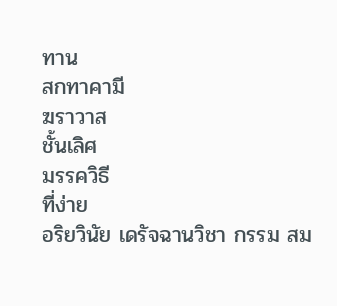ทาน
สกทาคามี
ฆราวาส
ชั้นเลิศ
มรรควิธี
ที่ง่าย
อริยวินัย เดรัจฉานวิชา กรรม สม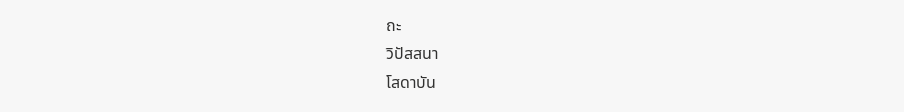ถะ
วิปัสสนา
โสดาบัน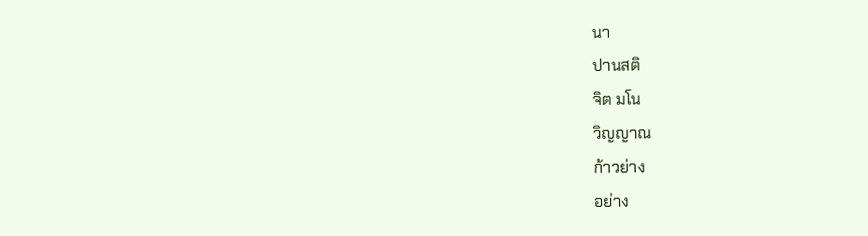นา
ปานสติ
จิต มโน
วิญญาณ
ก้าวย่าง
อย่าง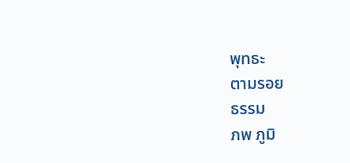พุทธะ
ตามรอย
ธรรม
ภพ ภูมิ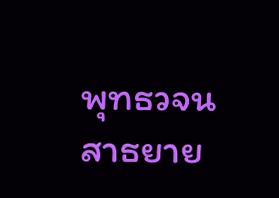พุทธวจน
สาธยาย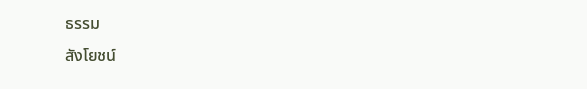ธรรม
สังโยชน์